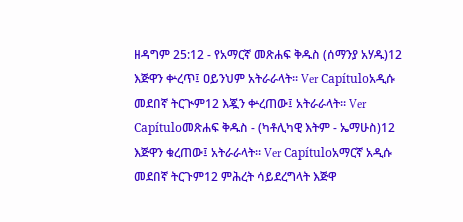ዘዳግም 25:12 - የአማርኛ መጽሐፍ ቅዱስ (ሰማንያ አሃዱ)12 እጅዋን ቍረጥ፤ ዐይንህም አትራራላት። Ver Capítuloአዲሱ መደበኛ ትርጒም12 እጇን ቍረጠው፤ አትራራላት። Ver Capítuloመጽሐፍ ቅዱስ - (ካቶሊካዊ እትም - ኤማሁስ)12 እጅዋን ቁረጠው፤ አትራራላት። Ver Capítuloአማርኛ አዲሱ መደበኛ ትርጉም12 ምሕረት ሳይደረግላት እጅዋ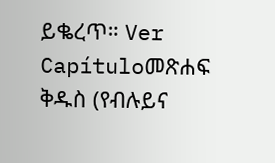ይቈረጥ። Ver Capítuloመጽሐፍ ቅዱስ (የብሉይና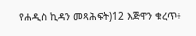የሐዲስ ኪዳን መጻሕፍት)12 እጅዋን ቁረጥ፥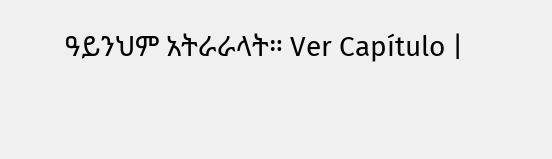ዓይንህም አትራራላት። Ver Capítulo |